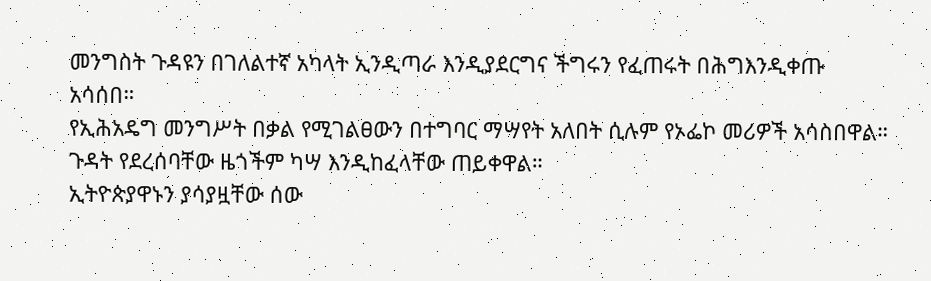መንግስት ጉዳዩን በገለልተኛ አካላት ኢንዲጣራ እንዲያደርግና ችግሩን የፈጠሩት በሕግእንዲቀጡ አሳሰበ።
የኢሕአዴግ መንግሥት በቃል የሚገልፀውን በተግባር ማሣየት አለበት ሲሉም የኦፌኮ መሪዎች አሳስበዋል። ጉዳት የደረሰባቸው ዜጎችም ካሣ እንዲከፈላቸው ጠይቀዋል።
ኢትዮጵያዋኑን ያሳያዟቸው ሰው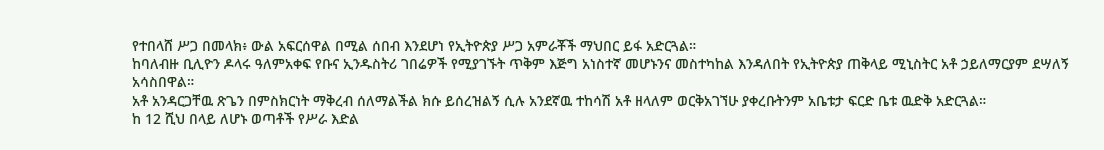የተበላሸ ሥጋ በመላክ፥ ውል አፍርሰዋል በሚል ሰበብ እንደሆነ የኢትዮጵያ ሥጋ አምራቾች ማህበር ይፋ አድርጓል።
ከባለብዙ ቢሊዮን ዶላሩ ዓለምአቀፍ የቡና ኢንዱስትሪ ገበሬዎች የሚያገኙት ጥቅም እጅግ አነስተኛ መሆኑንና መስተካከል እንዳለበት የኢትዮጵያ ጠቅላይ ሚኒስትር አቶ ኃይለማርያም ደሣለኝ አሳስበዋል።
አቶ አንዳርጋቸዉ ጽጌን በምስክርነት ማቅረብ ሰለማልችል ክሱ ይሰረዝልኝ ሲሉ አንደኛዉ ተከሳሽ አቶ ዘላለም ወርቅአገኘሁ ያቀረቡትንም አቤቱታ ፍርድ ቤቱ ዉድቅ አድርጓል።
ከ 12 ሺህ በላይ ለሆኑ ወጣቶች የሥራ እድል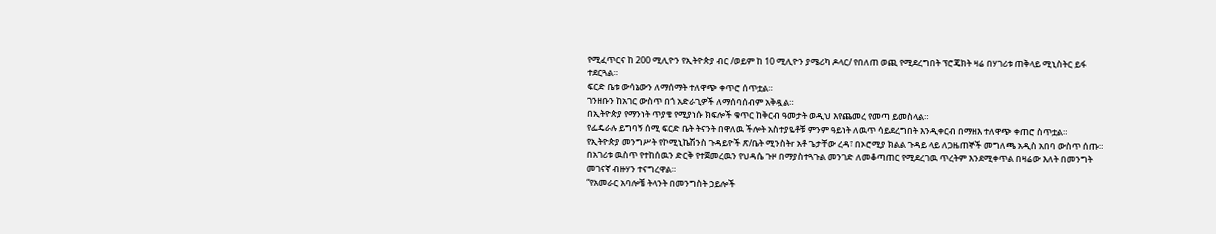የሚፈጥርና ከ 200 ሚሊዮን የኢትዮጵያ ብር /ወይም ከ 10 ሚሊዮን ያሜሪካ ዶላር/ የበለጠ ወጪ የሚደረግበት ፕሮጄክት ዛሬ በሃገሪቱ ጠቅላይ ሚኒስትር ይፋ ተደርጓል።
ፍርድ ቤቱ ውሳኔውን ለማሰማት ተለዋጭ ቀጥሮ ሰጥቷል።
ገንዘቡን ከአገር ውስጥ በጎ አድራጊዎች ለማሰባሰብም አቅዷል።
በኢትዮጵያ የማንነት ጥያቄ የሚያነሱ ክፍሎች ቁጥር ከቅርብ ዓመታት ወዲህ እየጨመረ የመጣ ይመስላል።
የፌዴራሉ ይግባኝ ሰሚ ፍርድ ቤት ትናንት በዋለዉ ችሎት አስተያዬቶቹ ምንም ዓይነት ለዉጥ ሳይደረግበት እንዲቀርብ በማዘእ ተለዋጭ ቀጠሮ ስጥቷል።
የኢትዮጵያ መንግሥት የኮሚኒኬሽንስ ጉዳይዮች ጽ/ቤት ሚንስትr አቶ ጌታቸው ረዳ፣ በኦሮሚያ ክልል ጉዳይ ላይ ለጋዜጠኞች መግለጫ አዲስ አበባ ውስጥ ሰጡ።
በአገሪቱ ዉስጥ የተከሰዉን ድርቅ የተጀመረዉን የህዳሴ ጉዞ በማያስተጓጉል መንገድ ለመቆጣጠር የሚደረገዉ ጥረትም እንደሚቀጥል በዛሬው እለት በመንግት መገናኛ ብዙሃን ተናግረዋል።
“የአመራር አባሎቼ ትላንት በመንግስት ኃይሎች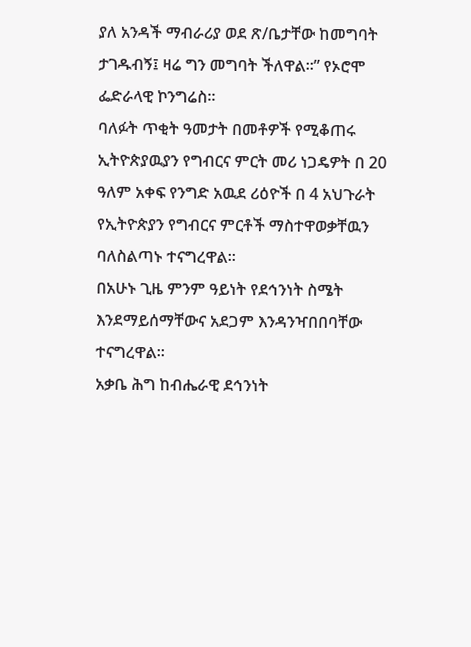ያለ አንዳች ማብራሪያ ወደ ጽ/ቤታቸው ከመግባት ታገዱብኝ፤ ዛሬ ግን መግባት ችለዋል።” የኦሮሞ ፌድራላዊ ኮንግሬስ።
ባለፉት ጥቂት ዓመታት በመቶዎች የሚቆጠሩ ኢትዮጵያዉያን የግብርና ምርት መሪ ነጋዴዎት በ 20 ዓለም አቀፍ የንግድ አዉደ ሪዕዮች በ 4 አህጉራት የኢትዮጵያን የግብርና ምርቶች ማስተዋወቃቸዉን ባለስልጣኑ ተናግረዋል።
በአሁኑ ጊዜ ምንም ዓይነት የደኅንነት ስሜት እንደማይሰማቸውና አደጋም እንዳንዣበበባቸው ተናግረዋል።
አቃቤ ሕግ ከብሔራዊ ደኅንነት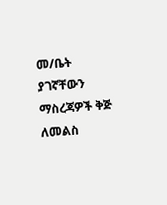መ/ቤት ያገኛቸውን ማስረጃዎች ቅጅ ለመልስ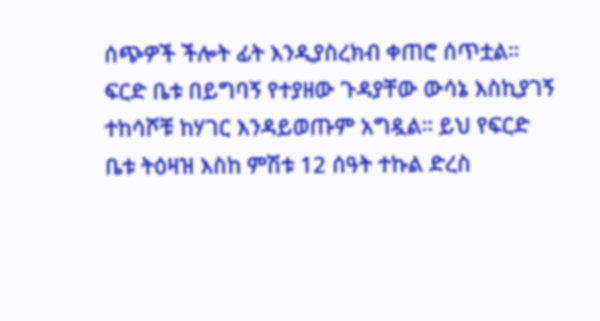ሰጭዎች ችሎት ፊት እንዲያስረክብ ቀጠሮ ሰጥቷል።
ፍርድ ቤቱ በይግባኝ የተያዘው ጉዳያቸው ውሳኔ እስኪያገኝ ተከሳሾቹ ከሃገር እንዳይወጡም አግዷል። ይህ የፍርድ ቤቱ ትዕዛዝ እስከ ምሽቱ 12 ሰዓት ተኩል ድረስ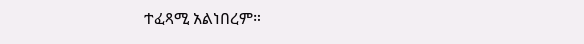ተፈጻሚ አልነበረም።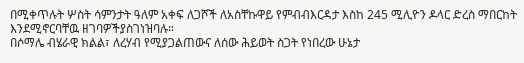በሚቀጥሉት ሦስት ሳምንታት ዓለም አቀፍ ለጋሾች ለአስቸኩዋይ የምብብእርዳታ እስከ 245 ሚሊዮን ዶላር ድረስ ማበርከት እንደሚኖርባቸዉ ዘገባዎችያስገነዝባሉ።
በሶማሌ ብሄራዊ ክልል፣ ለረሃብ የሚያጋልጠውና ለሰው ሕይወት ስጋት የነበረው ሁኔታ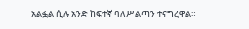አልፏል ሲሉ አንድ ከፍተኛ ባለሥልጣን ተናግረዋል።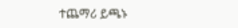ተጨማሪ ይጫኑ